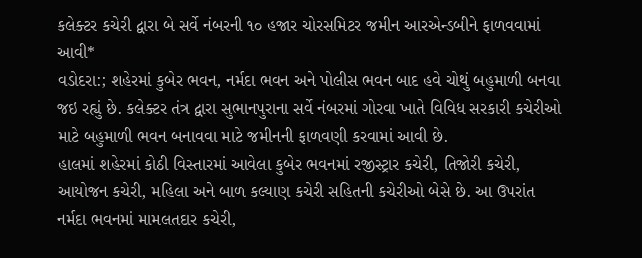કલેક્ટર કચેરી દ્વારા બે સર્વે નંબરની ૧૦ હજાર ચોરસમિટર જમીન આરએન્ડબીને ફાળવવામાં આવી*
વડોદરા:; શહેરમાં કુબેર ભવન, નર્મદા ભવન અને પોલીસ ભવન બાદ હવે ચોથું બહુમાળી બનવા જઇ રહ્યું છે. કલેક્ટર તંત્ર દ્વારા સુભાનપુરાના સર્વે નંબરમાં ગોરવા ખાતે વિવિધ સરકારી કચેરીઓ માટે બહુમાળી ભવન બનાવવા માટે જમીનની ફાળવણી કરવામાં આવી છે.
હાલમાં શહેરમાં કોઠી વિસ્તારમાં આવેલા કુબેર ભવનમાં રજીસ્ટ્રાર કચેરી, તિજોરી કચેરી, આયોજન કચેરી, મહિલા અને બાળ કલ્યાણ કચેરી સહિતની કચેરીઓ બેસે છે. આ ઉપરાંત નર્મદા ભવનમાં મામલતદાર કચેરી,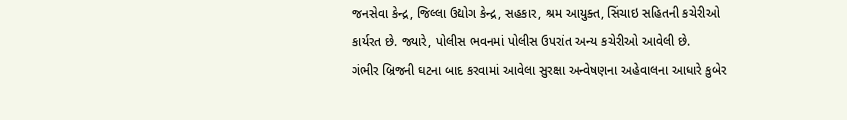જનસેવા કેન્દ્ર, જિલ્લા ઉદ્યોગ કેન્દ્ર, સહકાર, શ્રમ આયુક્ત, સિંચાઇ સહિતની કચેરીઓ કાર્યરત છે. જ્યારે, પોલીસ ભવનમાં પોલીસ ઉપરાંત અન્ય કચેરીઓ આવેલી છે.
ગંભીર બ્રિજની ઘટના બાદ કરવામાં આવેલા સુરક્ષા અન્વેષણના અહેવાલના આધારે કુબેર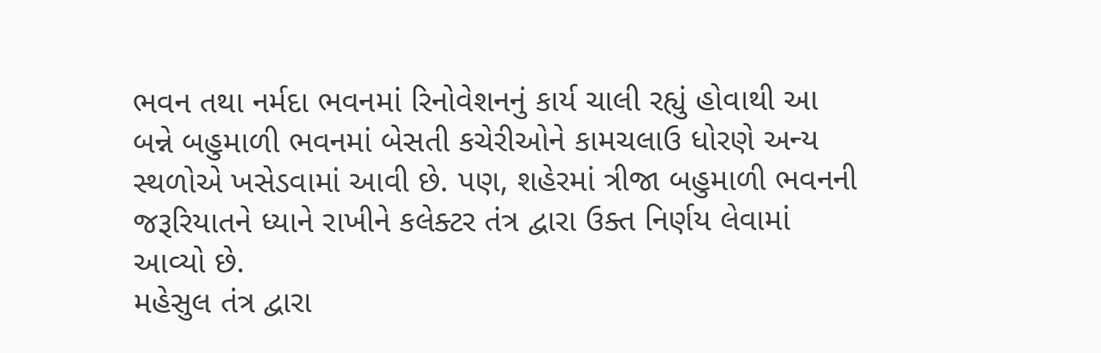ભવન તથા નર્મદા ભવનમાં રિનોવેશનનું કાર્ય ચાલી રહ્યું હોવાથી આ બન્ને બહુમાળી ભવનમાં બેસતી કચેરીઓને કામચલાઉ ધોરણે અન્ય સ્થળોએ ખસેડવામાં આવી છે. પણ, શહેરમાં ત્રીજા બહુમાળી ભવનની જરૂરિયાતને ધ્યાને રાખીને કલેક્ટર તંત્ર દ્વારા ઉક્ત નિર્ણય લેવામાં આવ્યો છે.
મહેસુલ તંત્ર દ્વારા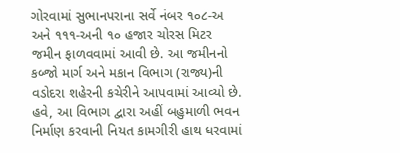ગોરવામાં સુભાનપરાના સર્વે નંબર ૧૦૮-અ અને ૧૧૧-અની ૧૦ હજાર ચોરસ મિટર જમીન ફાળવવામાં આવી છે. આ જમીનનો કબ્જો માર્ગ અને મકાન વિભાગ (રાજ્ય)ની વડોદરા શહેરની કચેરીને આપવામાં આવ્યો છે. હવે, આ વિભાગ દ્વારા અહીં બહુમાળી ભવન નિર્માણ કરવાની નિયત કામગીરી હાથ ધરવામાં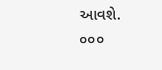આવશે.
૦૦૦